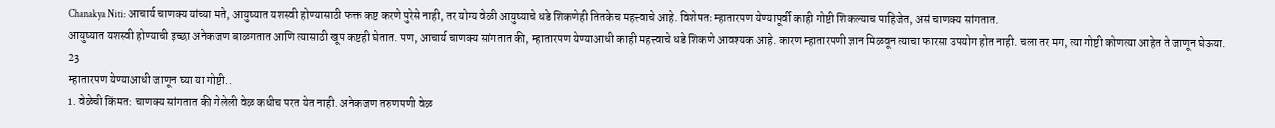Chanakya Niti: आचार्य चाणक्य यांच्या मते, आयुष्यात यशस्वी होण्यासाठी फक्त कष्ट करणे पुरेसे नाही, तर योग्य वेळी आयुष्याचे धडे शिकणेही तितकेच महत्त्वाचे आहे. विशेषतः म्हातारपण येण्यापूर्वी काही गोष्टी शिकल्याच पाहिजेत, असं चाणक्य सांगतात.
आयुष्यात यशस्वी होण्याची इच्छा अनेकजण बाळगतात आणि त्यासाठी खूप कष्टही घेतात. पण, आचार्य चाणक्य सांगतात की, म्हातारपण येण्याआधी काही महत्त्वाचे धडे शिकणे आवश्यक आहे. कारण म्हातारपणी ज्ञान मिळवून त्याचा फारसा उपयोग होत नाही. चला तर मग, त्या गोष्टी कोणत्या आहेत ते जाणून घेऊया.
23
म्हातारपण येण्याआधी जाणून घ्या या गोष्टी..
1. वेळेची किंमत: चाणक्य सांगतात की गेलेली वेळ कधीच परत येत नाही. अनेकजण तरुणपणी वेळ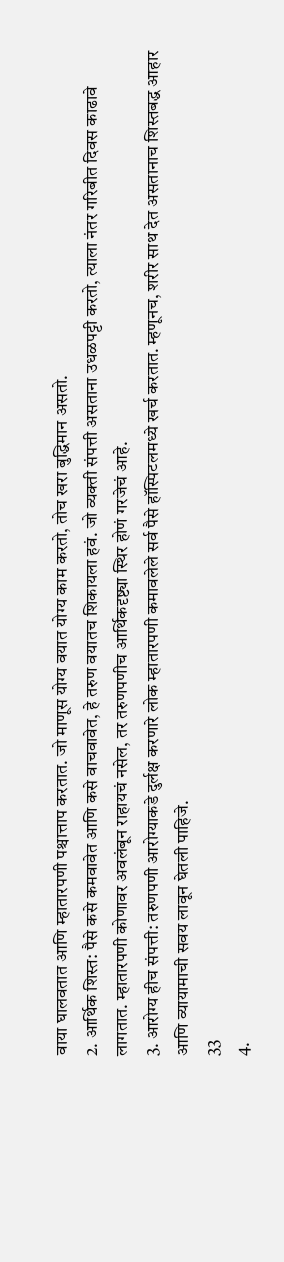वाया घालवतात आणि म्हातारपणी पश्चात्ताप करतात. जो माणूस योग्य वयात योग्य काम करतो, तोच खरा बुद्धिमान असतो.
2. आर्थिक शिस्त: पैसे कसे कमवावेत आणि कसे वाचवावेत, हे तरुण वयातच शिकायला हवं. जो व्यक्ती संपत्ती असताना उधळपट्टी करतो, त्याला नंतर गरिबीत दिवस काढावे लागतात. म्हातारपणी कोणावर अवलंबून राहायचं नसेल, तर तरुणपणीच आर्थिकदृष्ट्या स्थिर होणं गरजेचं आहे.
3. आरोग्य हीच संपत्ती: तरुणपणी आरोग्याकडे दुर्लक्ष करणारे लोक म्हातारपणी कमावलेले सर्व पैसे हॉस्पिटलमध्ये खर्च करतात. म्हणूनच, शरीर साथ देत असतानाच शिस्तबद्ध आहार आणि व्यायामाची सवय लावून घेतली पाहिजे.
33
4.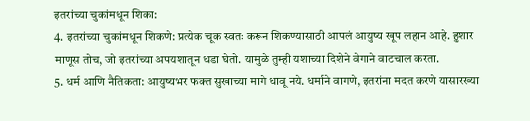इतरांच्या चुकांमधून शिका:
4. इतरांच्या चुकांमधून शिकणे: प्रत्येक चूक स्वतः करून शिकण्यासाठी आपलं आयुष्य खूप लहान आहे. हुशार माणूस तोच, जो इतरांच्या अपयशातून धडा घेतो. यामुळे तुम्ही यशाच्या दिशेने वेगाने वाटचाल करता.
5. धर्म आणि नैतिकता: आयुष्यभर फक्त सुखाच्या मागे धावू नये. धर्माने वागणे, इतरांना मदत करणे यासारख्या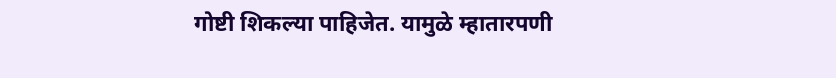गोष्टी शिकल्या पाहिजेत. यामुळे म्हातारपणी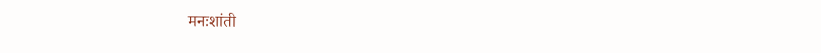मनःशांती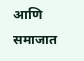आणि समाजात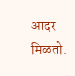आदर मिळतो.